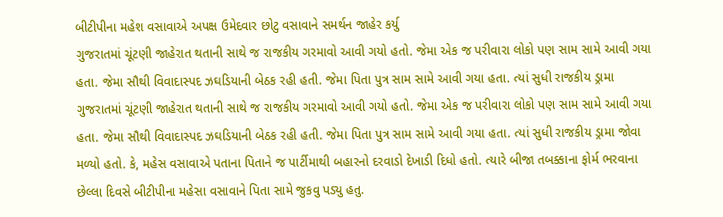બીટીપીના મહેશ વસાવાએ અપક્ષ ઉમેદવાર છોટુ વસાવાને સમર્થન જાહેર કર્યુ
ગુજરાતમાં ચૂંટણી જાહેરાત થતાની સાથે જ રાજકીય ગરમાવો આવી ગયો હતો. જેમા એક જ પરીવારા લોકો પણ સામ સામે આવી ગયા હતા. જેમા સૌથી વિવાદાસ્પદ ઝઘડિયાની બેઠક રહી હતી. જેમા પિતા પુત્ર સામ સામે આવી ગયા હતા. ત્યાં સુધી રાજકીય ડ્રામા
ગુજરાતમાં ચૂંટણી જાહેરાત થતાની સાથે જ રાજકીય ગરમાવો આવી ગયો હતો. જેમા એક જ પરીવારા લોકો પણ સામ સામે આવી ગયા હતા. જેમા સૌથી વિવાદાસ્પદ ઝઘડિયાની બેઠક રહી હતી. જેમા પિતા પુત્ર સામ સામે આવી ગયા હતા. ત્યાં સુધી રાજકીય ડ્રામા જોવા મળ્યો હતો. કે, મહેસ વસાવાએ પતાના પિતાને જ પાર્ટીમાથી બહારનો દરવાડો દેખાડી દિધો હતો. ત્યારે બીજા તબક્કાના ફોર્મ ભરવાના છેલ્લા દિવસે બીટીપીના મહેસા વસાવાને પિતા સામે જુકવુ પડ્યુ હતુ.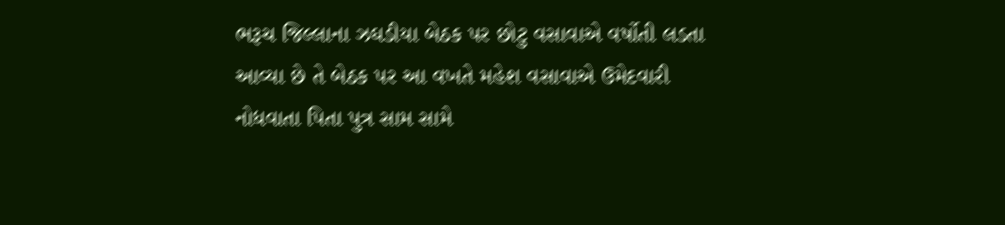ભરૂચ જિલ્લાના ઝઘડીયા બેઠક પર છોટુ વસાવાએ વર્ષોતી લડતા આવ્યા છે તે બેઠક પર આ વખતે મહેશ વસાવાએ ઉમેદવારી નોધવાતા પિતા પુત્ર સામ સામે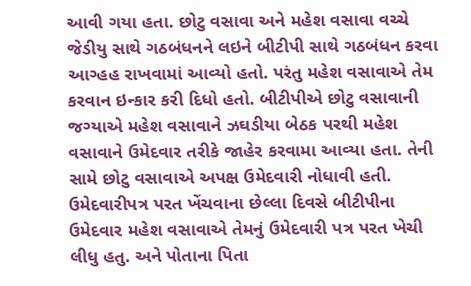આવી ગયા હતા. છોટુ વસાવા અને મહેશ વસાવા વચ્ચે જેડીયુ સાથે ગઠબંધનને લઇને બીટીપી સાથે ગઠબંધન કરવા આગ્હહ રાખવામાં આવ્યો હતો. પરંતુ મહેશ વસાવાએ તેમ કરવાન ઇન્કાર કરી દિધો હતો. બીટીપીએ છોટુ વસાવાની જગ્યાએ મહેશ વસાવાને ઝઘડીયા બેઠક પરથી મહેશ વસાવાને ઉમેદવાર તરીકે જાહેર કરવામા આવ્યા હતા. તેની સામે છોટુ વસાવાએ અપક્ષ ઉમેદવારી નોધાવી હતી.
ઉમેદવારીપત્ર પરત ખેંચવાના છેલ્લા દિવસે બીટીપીના ઉમેદવાર મહેશ વસાવાએ તેમનું ઉમેદવારી પત્ર પરત ખેચી લીધુ હતુ. અને પોતાના પિતા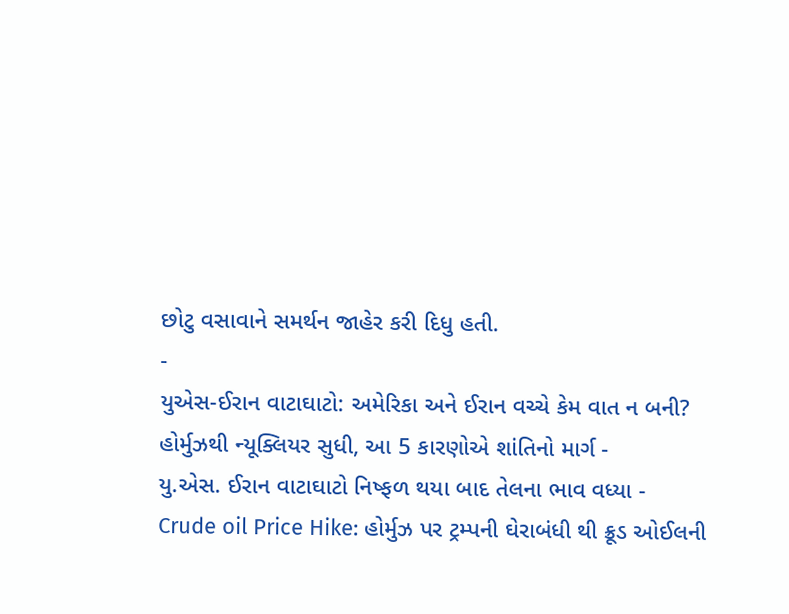છોટુ વસાવાને સમર્થન જાહેર કરી દિધુ હતી.
-
યુએસ-ઈરાન વાટાઘાટો: અમેરિકા અને ઈરાન વચ્ચે કેમ વાત ન બની? હોર્મુઝથી ન્યૂક્લિયર સુધી, આ 5 કારણોએ શાંતિનો માર્ગ -
યુ.એસ. ઈરાન વાટાઘાટો નિષ્ફળ થયા બાદ તેલના ભાવ વધ્યા -
Crude oil Price Hike: હોર્મુઝ પર ટ્રમ્પની ઘેરાબંધી થી ક્રૂડ ઓઈલની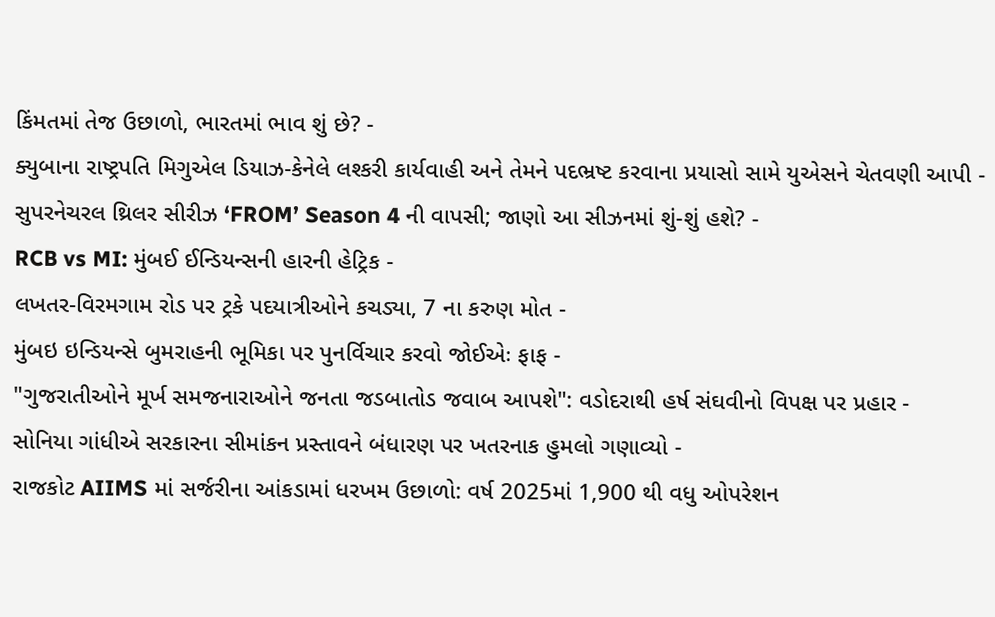કિંમતમાં તેજ ઉછાળો, ભારતમાં ભાવ શું છે? -
ક્યુબાના રાષ્ટ્રપતિ મિગુએલ ડિયાઝ-કેનેલે લશ્કરી કાર્યવાહી અને તેમને પદભ્રષ્ટ કરવાના પ્રયાસો સામે યુએસને ચેતવણી આપી -
સુપરનેચરલ થ્રિલર સીરીઝ ‘FROM’ Season 4 ની વાપસી; જાણો આ સીઝનમાં શું-શું હશે? -
RCB vs MI: મુંબઈ ઈન્ડિયન્સની હારની હેટ્રિક -
લખતર-વિરમગામ રોડ પર ટ્રકે પદયાત્રીઓને કચડ્યા, 7 ના કરુણ મોત -
મુંબઇ ઇન્ડિયન્સે બુમરાહની ભૂમિકા પર પુનર્વિચાર કરવો જોઈએઃ ફાફ -
"ગુજરાતીઓને મૂર્ખ સમજનારાઓને જનતા જડબાતોડ જવાબ આપશે": વડોદરાથી હર્ષ સંઘવીનો વિપક્ષ પર પ્રહાર -
સોનિયા ગાંધીએ સરકારના સીમાંકન પ્રસ્તાવને બંધારણ પર ખતરનાક હુમલો ગણાવ્યો -
રાજકોટ AIIMS માં સર્જરીના આંકડામાં ધરખમ ઉછાળો: વર્ષ 2025માં 1,900 થી વધુ ઓપરેશન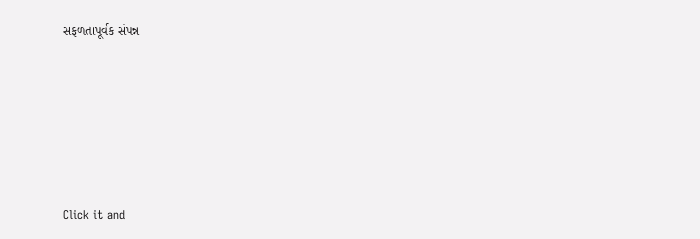સફળતાપૂર્વક સંપન્ન






Click it and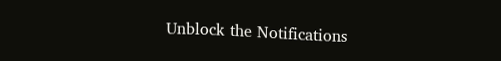Unblock the Notifications